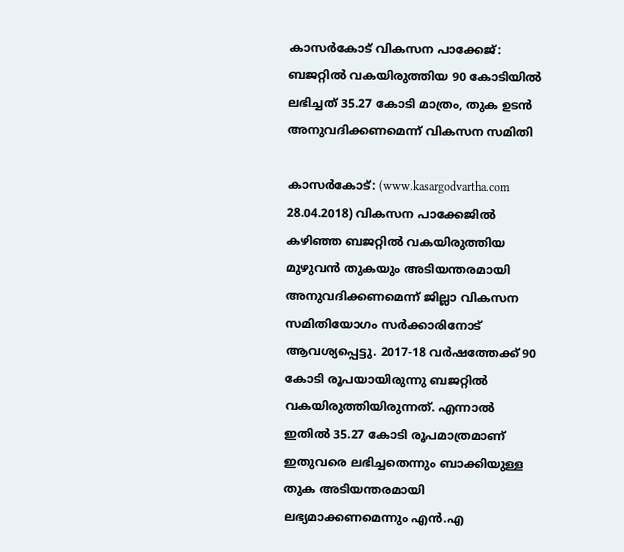കാസര്‍കോട് വികസന പാക്കേജ്: ബജറ്റില്‍ വകയിരുത്തിയ 90 കോടിയില്‍ ലഭിച്ചത് 35.27 കോടി മാത്രം, തുക ഉടന്‍ അനുവദിക്കണമെന്ന് വികസന സമിതി

കാസര്‍കോട്: (www.kasargodvartha.com 28.04.2018) വികസന പാക്കേജില്‍ കഴിഞ്ഞ ബജറ്റില്‍ വകയിരുത്തിയ മുഴുവന്‍ തുകയും അടിയന്തരമായി അനുവദിക്കണമെന്ന് ജില്ലാ വികസന സമിതിയോഗം സര്‍ക്കാരിനോട് ആവശ്യപ്പെട്ടു. 2017-18 വര്‍ഷത്തേക്ക് 90 കോടി രൂപയായിരുന്നു ബജറ്റില്‍ വകയിരുത്തിയിരുന്നത്. എന്നാല്‍ ഇതില്‍ 35.27 കോടി രൂപമാത്രമാണ് ഇതുവരെ ലഭിച്ചതെന്നും ബാക്കിയുള്ള തുക അടിയന്തരമായി ലഭ്യമാക്കണമെന്നും എന്‍.എ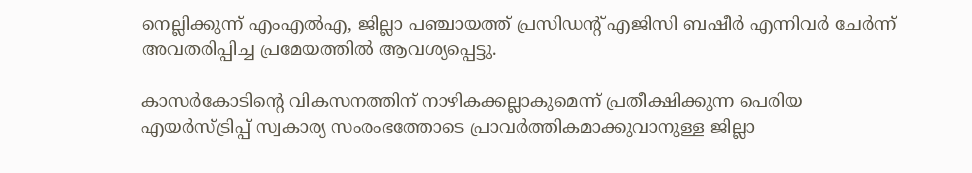നെല്ലിക്കുന്ന് എംഎല്‍എ, ജില്ലാ പഞ്ചായത്ത് പ്രസിഡന്റ് എജിസി ബഷീര്‍ എന്നിവര്‍ ചേര്‍ന്ന് അവതരിപ്പിച്ച പ്രമേയത്തില്‍ ആവശ്യപ്പെട്ടു.

കാസര്‍കോടിന്റെ വികസനത്തിന് നാഴികക്കല്ലാകുമെന്ന് പ്രതീക്ഷിക്കുന്ന പെരിയ എയര്‍സ്ട്രിപ്പ് സ്വകാര്യ സംരംഭത്തോടെ പ്രാവര്‍ത്തികമാക്കുവാനുള്ള ജില്ലാ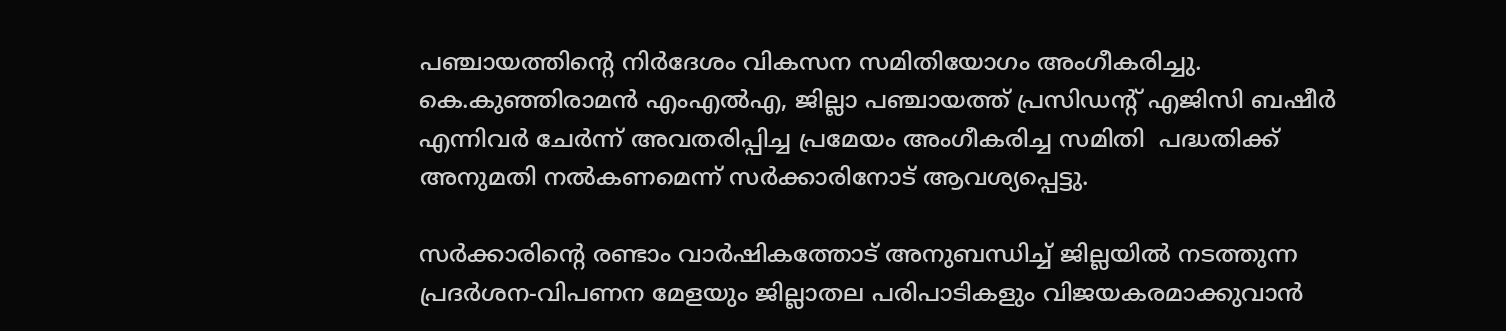പഞ്ചായത്തിന്റെ നിര്‍ദേശം വികസന സമിതിയോഗം അംഗീകരിച്ചു. കെ.കുഞ്ഞിരാമന്‍ എംഎല്‍എ, ജില്ലാ പഞ്ചായത്ത് പ്രസിഡന്റ് എജിസി ബഷീര്‍ എന്നിവര്‍ ചേര്‍ന്ന് അവതരിപ്പിച്ച പ്രമേയം അംഗീകരിച്ച സമിതി  പദ്ധതിക്ക് അനുമതി നല്‍കണമെന്ന് സര്‍ക്കാരിനോട് ആവശ്യപ്പെട്ടു.

സര്‍ക്കാരിന്റെ രണ്ടാം വാര്‍ഷികത്തോട് അനുബന്ധിച്ച് ജില്ലയില്‍ നടത്തുന്ന പ്രദര്‍ശന-വിപണന മേളയും ജില്ലാതല പരിപാടികളും വിജയകരമാക്കുവാന്‍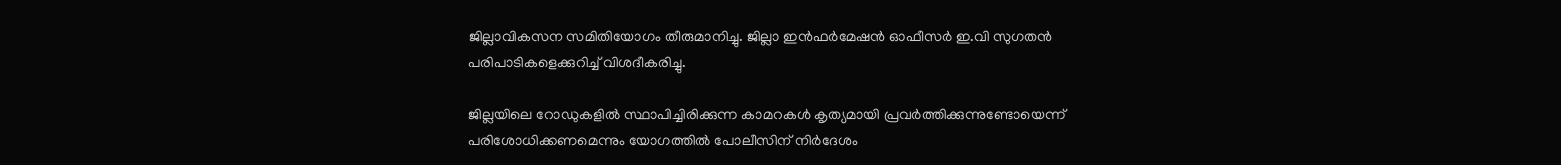ജില്ലാവികസന സമിതിയോഗം തീരുമാനിച്ചു. ജില്ലാ ഇന്‍ഫര്‍മേഷന്‍ ഓഫീസര്‍ ഇ.വി സുഗതന്‍ പരിപാടികളെക്കുറിച്ച് വിശദീകരിച്ചു.

ജില്ലയിലെ റോഡുകളില്‍ സ്ഥാപിച്ചിരിക്കുന്ന കാമറകള്‍ കൃത്യമായി പ്രവര്‍ത്തിക്കുന്നുണ്ടോയെന്ന് പരിശോധിക്കണമെന്നും യോഗത്തില്‍ പോലീസിന് നിര്‍ദേശം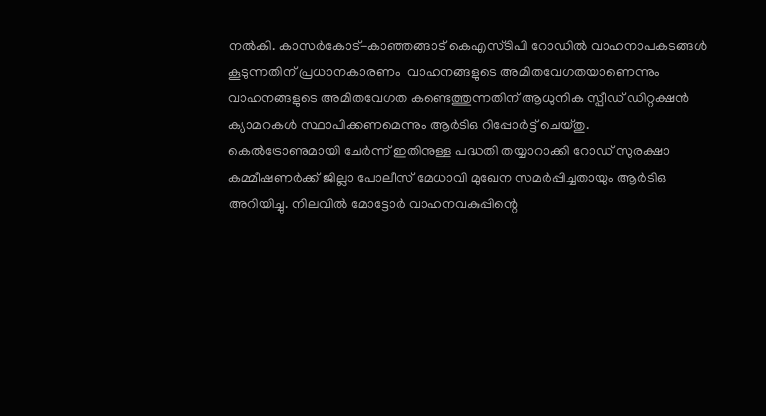നല്‍കി. കാസര്‍കോട്-കാഞ്ഞങ്ങാട് കെഎസ്ടിപി റോഡില്‍ വാഹനാപകടങ്ങള്‍ കൂടുന്നതിന് പ്രധാനകാരണം  വാഹനങ്ങളുടെ അമിതവേഗതയാണെന്നും വാഹനങ്ങളുടെ അമിതവേഗത കണ്ടെത്തുന്നതിന് ആധുനിക സ്പീഡ് ഡിറ്റക്ഷന്‍ ക്യാമറകള്‍ സ്ഥാപിക്കണമെന്നും ആര്‍ടിഒ റിപ്പോര്‍ട്ട് ചെയ്തു.  കെല്‍ട്രോണുമായി ചേര്‍ന്ന് ഇതിനുള്ള പദ്ധതി തയ്യാറാക്കി റോഡ് സുരക്ഷാ കമ്മീഷണര്‍ക്ക് ജില്ലാ പോലീസ് മേധാവി മുഖേന സമര്‍പ്പിച്ചതായും ആര്‍ടിഒ അറിയിച്ചു. നിലവില്‍ മോട്ടോര്‍ വാഹനവകുപ്പിന്റെ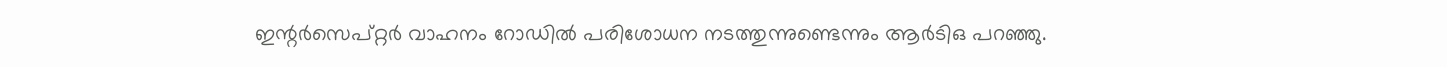ഇന്റര്‍സെപ്റ്റര്‍ വാഹനം റോഡില്‍ പരിശോധന നടത്തുന്നുണ്ടെന്നും ആര്‍ടിഒ പറഞ്ഞു.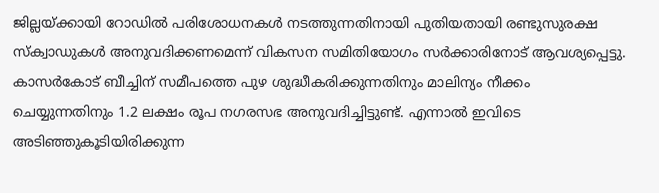ജില്ലയ്ക്കായി റോഡില്‍ പരിശോധനകള്‍ നടത്തുന്നതിനായി പുതിയതായി രണ്ടുസുരക്ഷ സ്‌ക്വാഡുകള്‍ അനുവദിക്കണമെന്ന് വികസന സമിതിയോഗം സര്‍ക്കാരിനോട് ആവശ്യപ്പെട്ടു. കാസര്‍കോട് ബീച്ചിന് സമീപത്തെ പുഴ ശുദ്ധീകരിക്കുന്നതിനും മാലിന്യം നീക്കം ചെയ്യുന്നതിനും 1.2 ലക്ഷം രൂപ നഗരസഭ അനുവദിച്ചിട്ടുണ്ട്. എന്നാല്‍ ഇവിടെ അടിഞ്ഞുകൂടിയിരിക്കുന്ന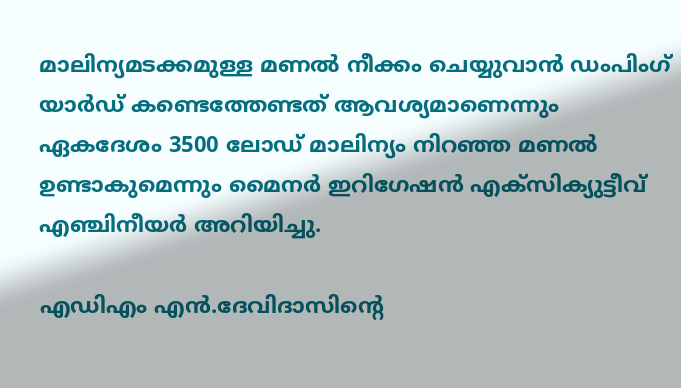മാലിന്യമടക്കമുള്ള മണല്‍ നീക്കം ചെയ്യുവാന്‍ ഡംപിംഗ് യാര്‍ഡ് കണ്ടെത്തേണ്ടത് ആവശ്യമാണെന്നും ഏകദേശം 3500 ലോഡ് മാലിന്യം നിറഞ്ഞ മണല്‍ ഉണ്ടാകുമെന്നും മൈനര്‍ ഇറിഗേഷന്‍ എക്സിക്യുട്ടീവ് എഞ്ചിനീയര്‍ അറിയിച്ചു.

എഡിഎം എന്‍.ദേവിദാസിന്റെ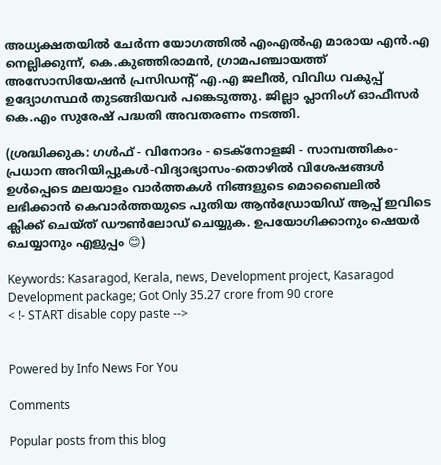അധ്യക്ഷതയില്‍ ചേര്‍ന്ന യോഗത്തില്‍ എംഎല്‍എ മാരായ എന്‍.എ നെല്ലിക്കുന്ന്, കെ.കുഞ്ഞിരാമന്‍, ഗ്രാമപഞ്ചായത്ത് അസോസിയേഷന്‍ പ്രസിഡന്റ് എ.എ ജലീല്‍, വിവിധ വകുപ്പ് ഉദ്യോഗസ്ഥര്‍ തുടങ്ങിയവര്‍ പങ്കെടുത്തു. ജില്ലാ പ്ലാനിംഗ് ഓഫീസര്‍ കെ.എം സുരേഷ് പദ്ധതി അവതരണം നടത്തി.

(ശ്രദ്ധിക്കുക: ഗൾഫ് - വിനോദം - ടെക്നോളജി - സാമ്പത്തികം- പ്രധാന അറിയിപ്പുകൾ-വിദ്യാഭ്യാസം-തൊഴിൽ വിശേഷങ്ങൾ ഉൾപ്പെടെ മലയാളം വാർത്തകൾ നിങ്ങളുടെ മൊബൈലിൽ ലഭിക്കാൻ കെവാർത്തയുടെ പുതിയ ആൻഡ്രോയിഡ് ആപ്പ് ഇവിടെ ക്ലിക്ക് ചെയ്ത് ഡൗൺലോഡ് ചെയ്യുക. ഉപയോഗിക്കാനും ഷെയർ ചെയ്യാനും എളുപ്പം 😊)

Keywords: Kasaragod, Kerala, news, Development project, Kasaragod Development package; Got Only 35.27 crore from 90 crore
< !- START disable copy paste -->


Powered by Info News For You

Comments

Popular posts from this blog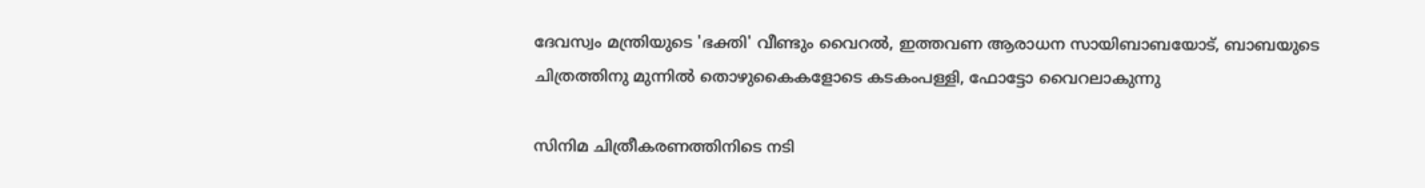ദേവസ്വം മന്ത്രിയുടെ 'ഭക്തി' വീണ്ടും വൈറല്‍, ഇത്തവണ ആരാധന സായിബാബയോട്, ബാബയുടെ ചിത്രത്തിനു മുന്നില്‍ തൊഴുകൈകളോടെ കടകംപള്ളി, ഫോട്ടോ വൈറലാകുന്നു

സിനിമ ചിത്രീകരണത്തിനിടെ നടി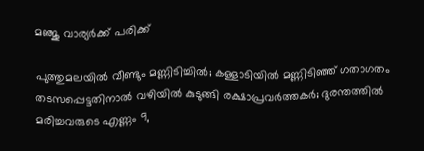മഞ്ജു വാര്യര്‍ക്ക് പരിക്ക്

പുത്തുമലയില്‍ വീണ്ടും മണ്ണിടിച്ചില്‍; കള്ളാടിയില്‍ മണ്ണിടിഞ്ഞ് ഗതാഗതം തടസപ്പെട്ടതിനാല്‍ വഴിയില്‍ കുടുങ്ങി രക്ഷാപ്രവര്‍ത്തകര്‍; ദുരന്തത്തില്‍ മരിച്ചവരുടെ എണ്ണം 9,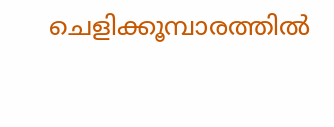ചെളിക്കൂമ്പാരത്തില്‍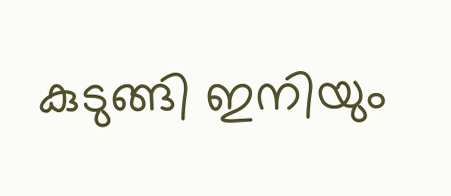കുടുങ്ങി ഇനിയും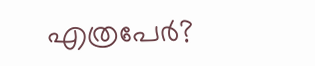എത്രപേര്‍?